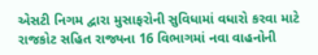એસટી નિગમ દ્વારા મુસાફરોની સુવિધામાં વધારો કરવા માટે રાજકોટ સહિત રાજ્યના 16 વિભાગમાં નવા વાહનોની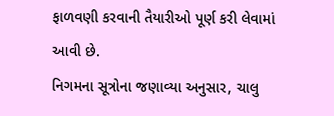ફાળવણી કરવાની તૈયારીઓ પૂર્ણ કરી લેવામાં આવી છે.
નિગમના સૂત્રોના જણાવ્યા અનુસાર, ચાલુ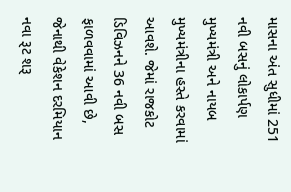માસના અંત સુધીમાં 251 નવી બસનું લોકાર્પણ મુખ્યમંત્રી અને નાયબ મુખ્યમંત્રીના હસ્તે કરવામાં આવશે. જેમાં રાજકોટ ડિવિઝનને 36 નવી બસ ફાળવવામાં આવી છે, જેનાથી વેકેશન દરમિયાન નવા રૂટ શરૂ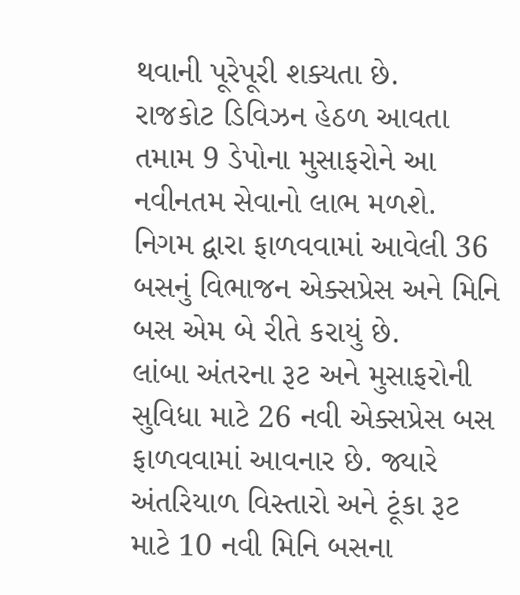થવાની પૂરેપૂરી શક્યતા છે.
રાજકોટ ડિવિઝન હેઠળ આવતા તમામ 9 ડેપોના મુસાફરોને આ નવીનતમ સેવાનો લાભ મળશે. નિગમ દ્વારા ફાળવવામાં આવેલી 36 બસનું વિભાજન એક્સપ્રેસ અને મિનિ બસ એમ બે રીતે કરાયું છે.
લાંબા અંતરના રૂટ અને મુસાફરોની સુવિધા માટે 26 નવી એક્સપ્રેસ બસ ફાળવવામાં આવનાર છે. જ્યારે અંતરિયાળ વિસ્તારો અને ટૂંકા રૂટ માટે 10 નવી મિનિ બસના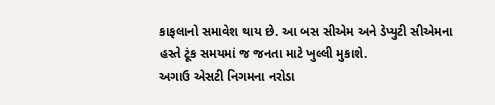કાફલાનો સમાવેશ થાય છે. આ બસ સીએમ અને ડેપ્યુટી સીએમના હસ્તે ટૂંક સમયમાં જ જનતા માટે ખુલ્લી મુકાશે.
અગાઉ એસટી નિગમના નરોડા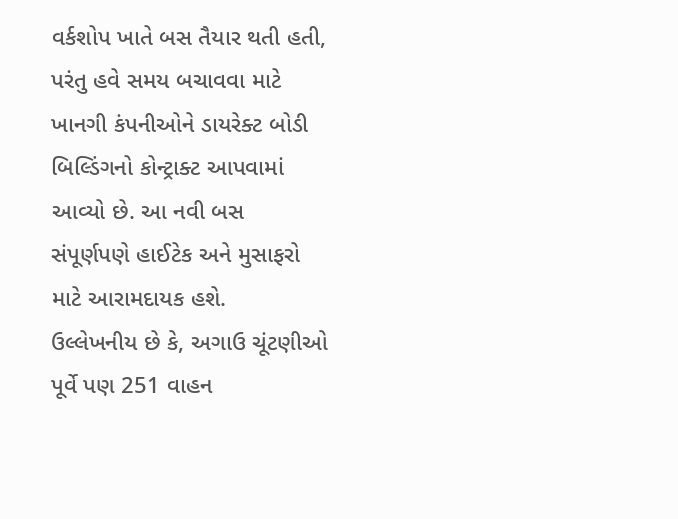વર્કશોપ ખાતે બસ તૈયાર થતી હતી, પરંતુ હવે સમય બચાવવા માટે ખાનગી કંપનીઓને ડાયરેક્ટ બોડી બિલ્ડિંગનો કોન્ટ્રાક્ટ આપવામાં આવ્યો છે. આ નવી બસ સંપૂર્ણપણે હાઈટેક અને મુસાફરો માટે આરામદાયક હશે.
ઉલ્લેખનીય છે કે, અગાઉ ચૂંટણીઓ પૂર્વે પણ 251 વાહન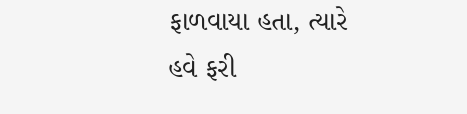ફાળવાયા હતા, ત્યારે હવે ફરી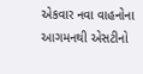એકવાર નવા વાહનોના આગમનથી એસટીનો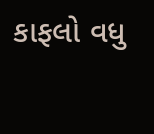કાફલો વધુ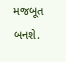મજબૂત બનશે.